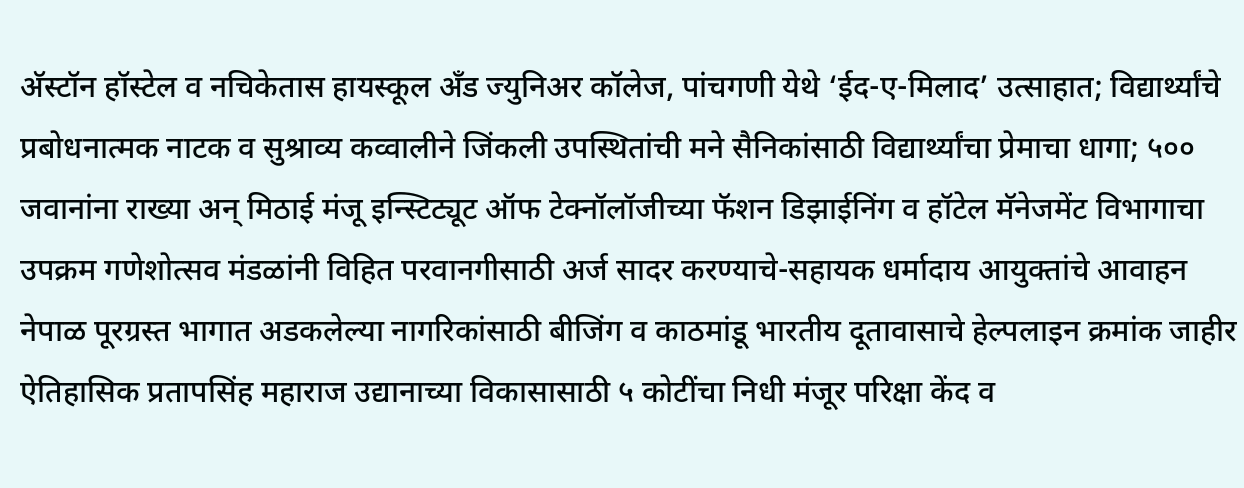अ‍ॅस्टॉन हॉस्टेल व नचिकेतास हायस्कूल अँड ज्युनिअर कॉलेज, पांचगणी येथे ‘ईद-ए-मिलाद’ उत्साहात; विद्यार्थ्यांचे प्रबोधनात्मक नाटक व सुश्राव्य कव्वालीने जिंकली उपस्थितांची मने सैनिकांसाठी विद्यार्थ्यांचा प्रेमाचा धागा; ५०० जवानांना राख्या अन् मिठाई मंजू इन्स्टिट्यूट ऑफ टेक्नॉलॉजीच्या फॅशन डिझाईनिंग व हॉटेल मॅनेजमेंट विभागाचा उपक्रम गणेशोत्सव मंडळांनी विहित परवानगीसाठी अर्ज सादर करण्याचे-सहायक धर्मादाय आयुक्तांचे आवाहन नेपाळ पूरग्रस्त भागात अडकलेल्या नागरिकांसाठी बीजिंग व काठमांडू भारतीय दूतावासाचे हेल्पलाइन क्रमांक जाहीर ऐतिहासिक प्रतापसिंह महाराज उद्यानाच्या विकासासाठी ५ कोटींचा निधी मंजूर परिक्षा केंद व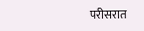परीसरात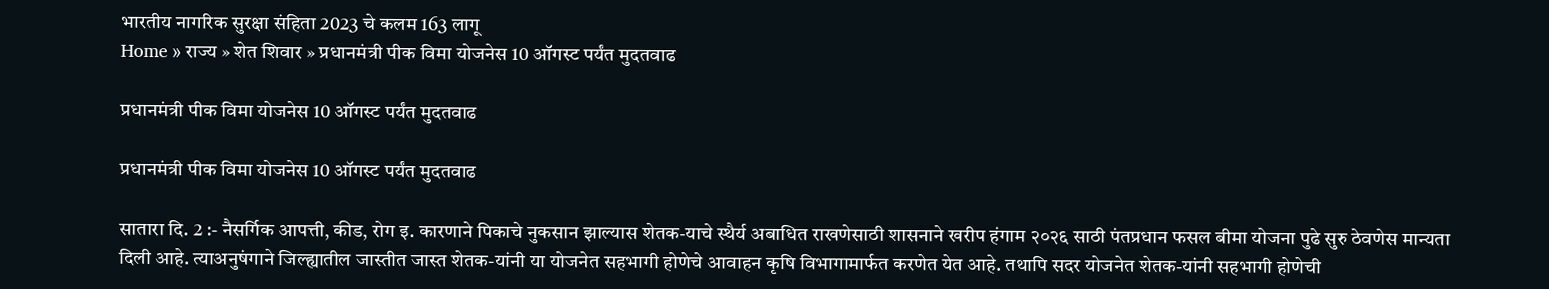भारतीय नागरिक सुरक्षा संहिता 2023 चे कलम 163 लागू
Home » राज्य » शेत शिवार » प्रधानमंत्री पीक विमा योजनेस 10 ऑगस्ट पर्यंत मुदतवाढ

प्रधानमंत्री पीक विमा योजनेस 10 ऑगस्ट पर्यंत मुदतवाढ

प्रधानमंत्री पीक विमा योजनेस 10 ऑगस्ट पर्यंत मुदतवाढ

सातारा दि. 2 :- नैसर्गिक आपत्ती, कीड, रोग इ. कारणाने पिकाचे नुकसान झाल्यास शेतक-याचे स्थैर्य अबाधित राखणेसाठी शासनाने खरीप हंगाम २०२६ साठी पंतप्रधान फसल बीमा योजना पुढे सुरु ठेवणेस मान्यता दिली आहे. त्याअनुषंगाने जिल्ह्यातील जास्तीत जास्त शेतक-यांनी या योजनेत सहभागी होणेचे आवाहन कृषि विभागामार्फत करणेत येत आहे. तथापि सदर योजनेत शेतक-यांनी सहभागी होणेची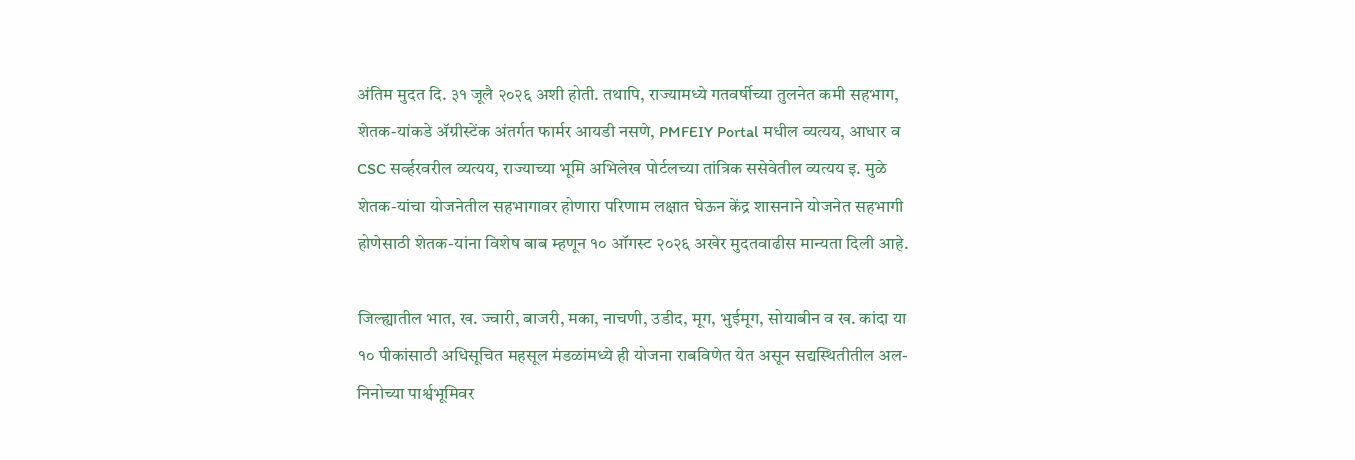अंतिम मुदत दि. ३१ जूलै २०२६ अशी होती. तथापि, राज्यामध्ये गतवर्षीच्या तुलनेत कमी सहभाग, शेतक-यांकडे ॲग्रीस्टेंक अंतर्गत फार्मर आयडी नसणे, PMFEIY Portal मधील व्यत्यय, आधार व CSC सर्व्हरवरील व्यत्यय, राज्याच्या भूमि अभिलेख पोर्टलच्या तांत्रिक ससेवेतील व्यत्यय इ. मुळे शेतक-यांचा योजनेतील सहभागावर होणारा परिणाम लक्षात घेऊन केंद्र शासनाने योजनेत सहभागी होणेसाठी शेतक-यांना विशेष बाब म्हणून १० ऑगस्ट २०२६ अखेर मुदतवाढीस मान्यता दिली आहे.

जिल्ह्यातील भात, ख. ज्वारी, बाजरी, मका, नाचणी, उडीद, मूग, भुईमूग, सोयाबीन व ख. कांदा या १० पीकांसाठी अधिसूचित महसूल मंडळांमध्ये ही योजना राबविणेत येत असून सद्यस्थितीतील अल-निनोच्या पार्श्वभूमिवर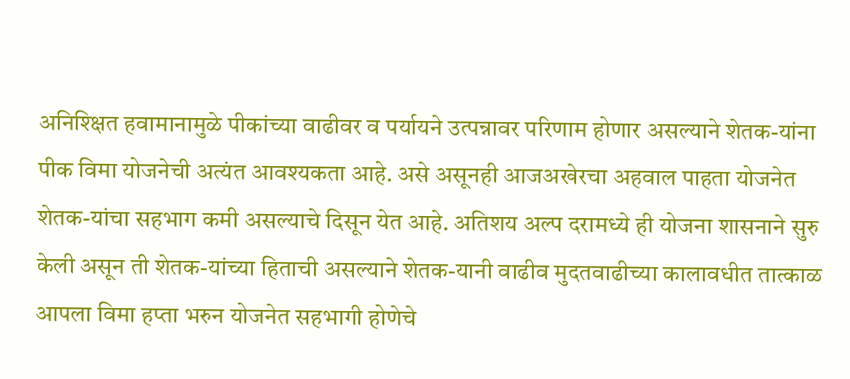अनिश्क्षित हवामानामुळे पीकांच्या वाढीवर व पर्यायने उत्पन्नावर परिणाम होणार असल्याने शेतक-यांना पीक विमा योजनेची अत्यंत आवश्यकता आहे. असे असूनही आजअखेरचा अहवाल पाहता योजनेत शेतक-यांचा सहभाग कमी असल्याचे दिसून येत आहे. अतिशय अल्प दरामध्ये ही योजना शासनाने सुरु केली असून ती शेतक-यांच्या हिताची असल्याने शेतक-यानी वाढीव मुदतवाढीच्या कालावधीत तात्काळ आपला विमा हप्ता भरुन योजनेत सहभागी होणेचे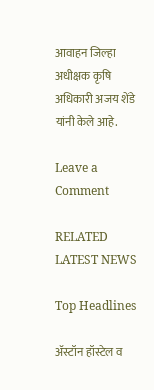आवाहन जिल्हा अधीक्षक कृषि अधिकारी अजय शेंडे यांनी केले आहे.

Leave a Comment

RELATED LATEST NEWS

Top Headlines

अ‍ॅस्टॉन हॉस्टेल व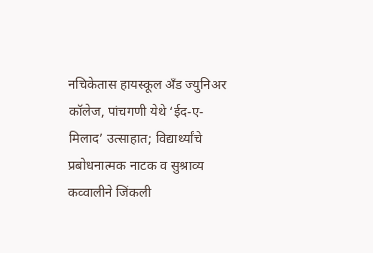नचिकेतास हायस्कूल अँड ज्युनिअर कॉलेज, पांचगणी येथे ‘ईद-ए-मिलाद’ उत्साहात; विद्यार्थ्यांचे प्रबोधनात्मक नाटक व सुश्राव्य कव्वालीने जिंकली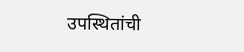उपस्थितांची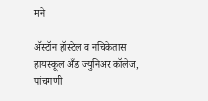मने

अ‍ॅस्टॉन हॉस्टेल व नचिकेतास हायस्कूल अँड ज्युनिअर कॉलेज, पांचगणी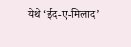येथे ‘ईद-ए-मिलाद’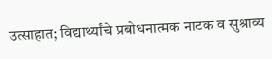उत्साहात; विद्यार्थ्यांचे प्रबोधनात्मक नाटक व सुश्राव्य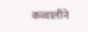कव्वालीने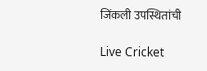जिंकली उपस्थितांची

Live Cricket